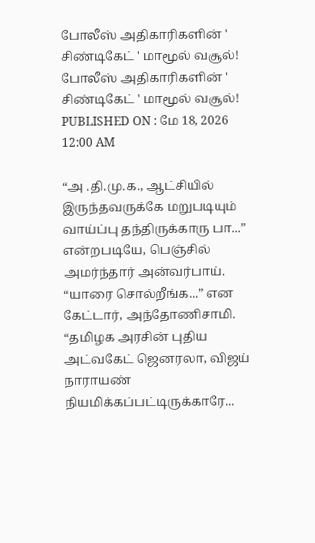போலீஸ் அதிகாரிகளின் ' சிண்டிகேட் ' மாமூல் வசூல்!
போலீஸ் அதிகாரிகளின் ' சிண்டிகேட் ' மாமூல் வசூல்!
PUBLISHED ON : மே 18, 2026 12:00 AM

“அ .தி.மு.க., ஆட்சியில் இருந்தவருக்கே மறுபடியும் வாய்ப்பு தந்திருக்காரு பா...” என்றபடியே, பெஞ்சில் அமர்ந்தார் அன்வர்பாய்.
“யாரை சொல்றீங்க...” என கேட்டார், அந்தோணிசாமி.
“தமிழக அரசின் புதிய அட்வகேட் ஜெனரலா, விஜய் நாராயண் நியமிக்கப்பட்டிருக்காரே...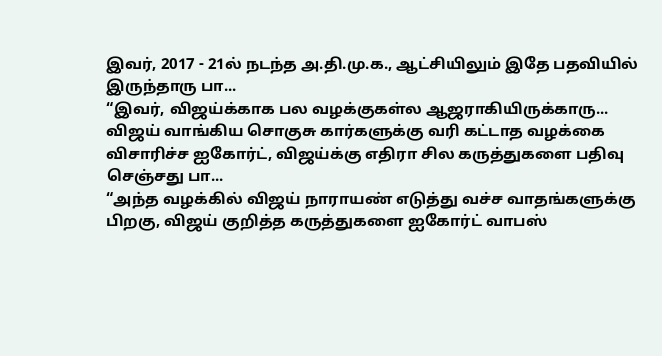இவர், 2017 - 21ல் நடந்த அ.தி.மு.க., ஆட்சியிலும் இதே பதவியில் இருந்தாரு பா...
“இவர், விஜய்க்காக பல வழக்குகள்ல ஆஜராகியிருக்காரு... விஜய் வாங்கிய சொகுசு கார்களுக்கு வரி கட்டாத வழக்கை விசாரிச்ச ஐகோர்ட், விஜய்க்கு எதிரா சில கருத்துகளை பதிவு செஞ்சது பா...
“அந்த வழக்கில் விஜய் நாராயண் எடுத்து வச்ச வாதங்களுக்கு பிறகு, விஜய் குறித்த கருத்துகளை ஐகோர்ட் வாபஸ்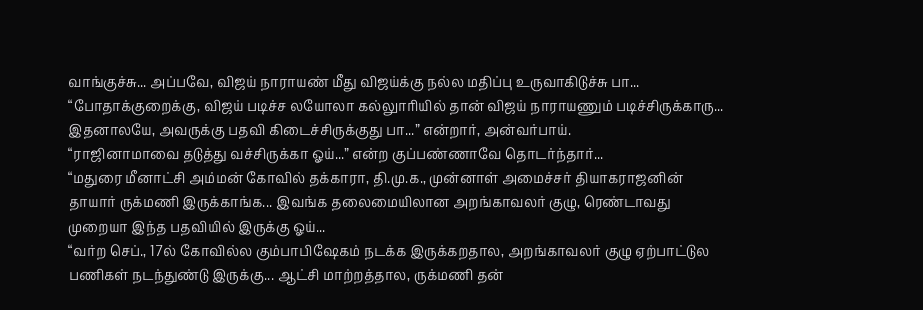வாங்குச்சு... அப்பவே, விஜய் நாராயண் மீது விஜய்க்கு நல்ல மதிப்பு உருவாகிடுச்சு பா...
“போதாக்குறைக்கு, விஜய் படிச்ச லயோலா கல்லுாரியில் தான் விஜய் நாராயணும் படிச்சிருக்காரு... இதனாலயே, அவருக்கு பதவி கிடைச்சிருக்குது பா...” என்றார், அன்வர்பாய்.
“ராஜினாமாவை தடுத்து வச்சிருக்கா ஓய்...” என்ற குப்பண்ணாவே தொடர்ந்தார்...
“மதுரை மீனாட்சி அம்மன் கோவில் தக்காரா, தி.மு.க., முன்னாள் அமைச்சர் தியாகராஜனின் தாயார் ருக்மணி இருக்காங்க... இவங்க தலைமையிலான அறங்காவலர் குழு, ரெண்டாவது முறையா இந்த பதவியில் இருக்கு ஓய்...
“வர்ற செப்., 17ல் கோவில்ல கும்பாபிஷேகம் நடக்க இருக்கறதால, அறங்காவலர் குழு ஏற்பாட்டுல பணிகள் நடந்துண்டு இருக்கு... ஆட்சி மாற்றத்தால, ருக்மணி தன்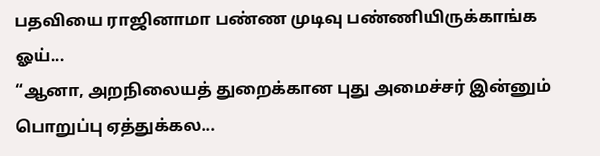பதவியை ராஜினாமா பண்ண முடிவு பண்ணியிருக்காங்க ஓய்...
“ஆனா, அறநிலையத் துறைக்கான புது அமைச்சர் இன்னும் பொறுப்பு ஏத்துக்கல...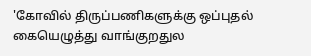'கோவில் திருப்பணிகளுக்கு ஒப்புதல் கையெழுத்து வாங்குறதுல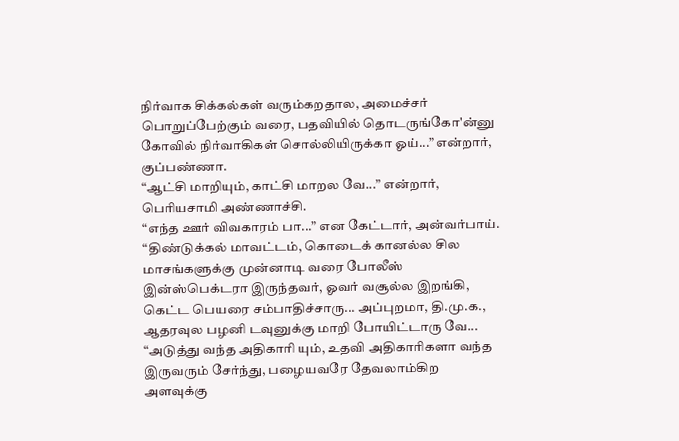நிர்வாக சிக்கல்கள் வரும்கறதால, அமைச்சர் பொறுப்பேற்கும் வரை, பதவியில் தொடருங்கோ'ன்னு கோவில் நிர்வாகிகள் சொல்லியிருக்கா ஓய்...” என்றார், குப்பண்ணா.
“ஆட்சி மாறியும், காட்சி மாறல வே...” என்றார், பெரியசாமி அண்ணாச்சி.
“எந்த ஊர் விவகாரம் பா...” என கேட்டார், அன்வர்பாய்.
“திண்டுக்கல் மாவட்டம், கொடைக் கானல்ல சில மாசங்களுக்கு முன்னாடி வரை போலீஸ் இன்ஸ்பெக்டரா இருந்தவர், ஓவர் வசூல்ல இறங்கி, கெட்ட பெயரை சம்பாதிச்சாரு... அப்புறமா, தி.மு.க., ஆதரவுல பழனி டவுனுக்கு மாறி போயிட்டாரு வே...
“அடுத்து வந்த அதிகாரி யும், உதவி அதிகாரிகளா வந்த இருவரும் சேர்ந்து, பழையவரே தேவலாம்கிற அளவுக்கு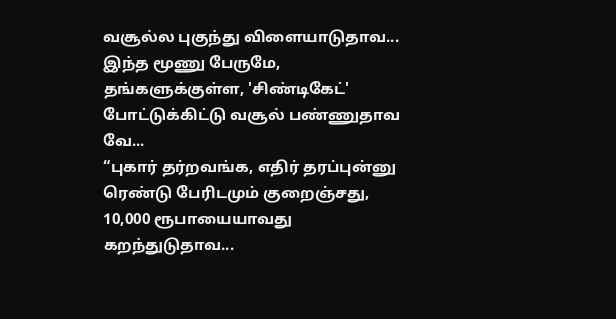வசூல்ல புகுந்து விளையாடுதாவ... இந்த மூணு பேருமே, தங்களுக்குள்ள, 'சிண்டிகேட்' போட்டுக்கிட்டு வசூல் பண்ணுதாவ வே...
“புகார் தர்றவங்க, எதிர் தரப்புன்னு ரெண்டு பேரிடமும் குறைஞ்சது, 10,000 ரூபாயையாவது கறந்துடுதாவ...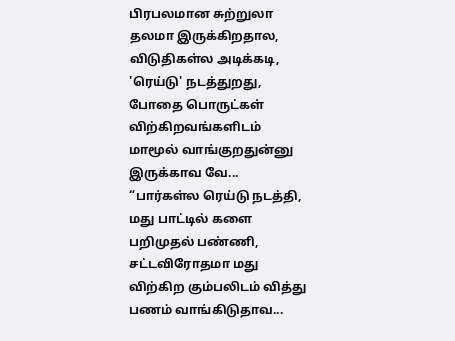பிரபலமான சுற்றுலா தலமா இருக்கிறதால, விடுதிகள்ல அடிக்கடி, 'ரெய்டு' நடத்துறது, போதை பொருட்கள் விற்கிறவங்களிடம் மாமூல் வாங்குறதுன்னு இருக்காவ வே...
“பார்கள்ல ரெய்டு நடத்தி, மது பாட்டில் களை பறிமுதல் பண்ணி, சட்டவிரோதமா மது விற்கிற கும்பலிடம் வித்து பணம் வாங்கிடுதாவ...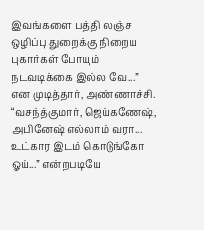இவங்களை பத்தி லஞ்ச ஒழிப்பு துறைக்கு நிறைய புகார்கள் போயும் நடவடிக்கை இல்ல வே...” என முடித்தார், அண்ணாச்சி.
“வசந்த்குமார், ஜெய்கணேஷ், அபினேஷ் எல்லாம் வரா... உட்கார இடம் கொடுங்கோ ஓய்...” என்றபடியே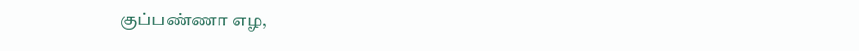குப்பண்ணா எழ,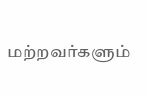மற்றவர்களும்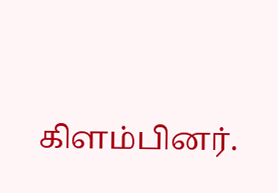கிளம்பினர்.